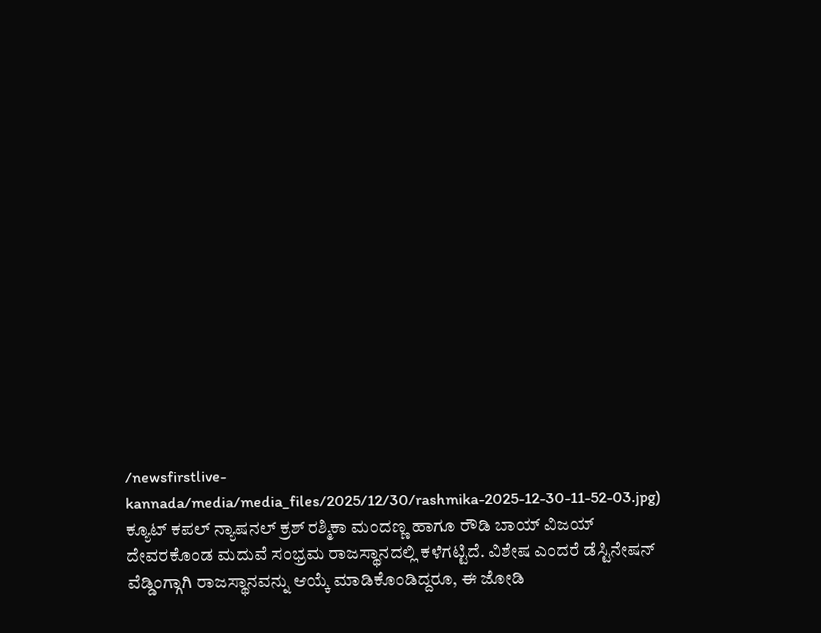/newsfirstlive-kannada/media/media_files/2025/12/30/rashmika-2025-12-30-11-52-03.jpg)
ಕ್ಯೂಟ್ ಕಪಲ್ ನ್ಯಾಷನಲ್ ಕ್ರಶ್ ರಶ್ಮಿಕಾ ಮಂದಣ್ಣ ಹಾಗೂ ರೌಡಿ ಬಾಯ್ ವಿಜಯ್ ದೇವರಕೊಂಡ ಮದುವೆ ಸಂಭ್ರಮ ರಾಜಸ್ಥಾನದಲ್ಲಿ ಕಳೆಗಟ್ಟಿದೆ. ವಿಶೇಷ ಎಂದರೆ ಡೆಸ್ಟಿನೇಷನ್ ವೆಡ್ಡಿಂಗ್ಗಾಗಿ ರಾಜಸ್ಥಾನವನ್ನು ಆಯ್ಕೆ ಮಾಡಿಕೊಂಡಿದ್ದರೂ, ಈ ಜೋಡಿ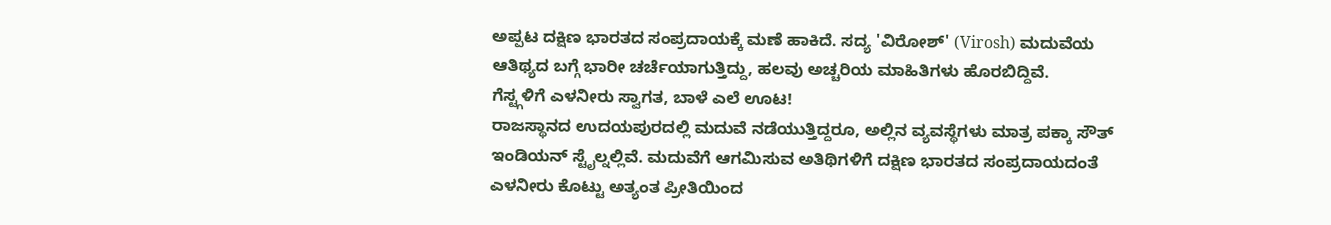ಅಪ್ಪಟ ದಕ್ಷಿಣ ಭಾರತದ ಸಂಪ್ರದಾಯಕ್ಕೆ ಮಣೆ ಹಾಕಿದೆ. ಸದ್ಯ 'ವಿರೋಶ್' (Virosh) ಮದುವೆಯ ಆತಿಥ್ಯದ ಬಗ್ಗೆ ಭಾರೀ ಚರ್ಚೆಯಾಗುತ್ತಿದ್ದು, ಹಲವು ಅಚ್ಚರಿಯ ಮಾಹಿತಿಗಳು ಹೊರಬಿದ್ದಿವೆ.
ಗೆಸ್ಟ್ಗಳಿಗೆ ಎಳನೀರು ಸ್ವಾಗತ, ಬಾಳೆ ಎಲೆ ಊಟ!
ರಾಜಸ್ಥಾನದ ಉದಯಪುರದಲ್ಲಿ ಮದುವೆ ನಡೆಯುತ್ತಿದ್ದರೂ, ಅಲ್ಲಿನ ವ್ಯವಸ್ಥೆಗಳು ಮಾತ್ರ ಪಕ್ಕಾ ಸೌತ್ ಇಂಡಿಯನ್ ಸ್ಟೈಲ್ನಲ್ಲಿವೆ. ಮದುವೆಗೆ ಆಗಮಿಸುವ ಅತಿಥಿಗಳಿಗೆ ದಕ್ಷಿಣ ಭಾರತದ ಸಂಪ್ರದಾಯದಂತೆ ಎಳನೀರು ಕೊಟ್ಟು ಅತ್ಯಂತ ಪ್ರೀತಿಯಿಂದ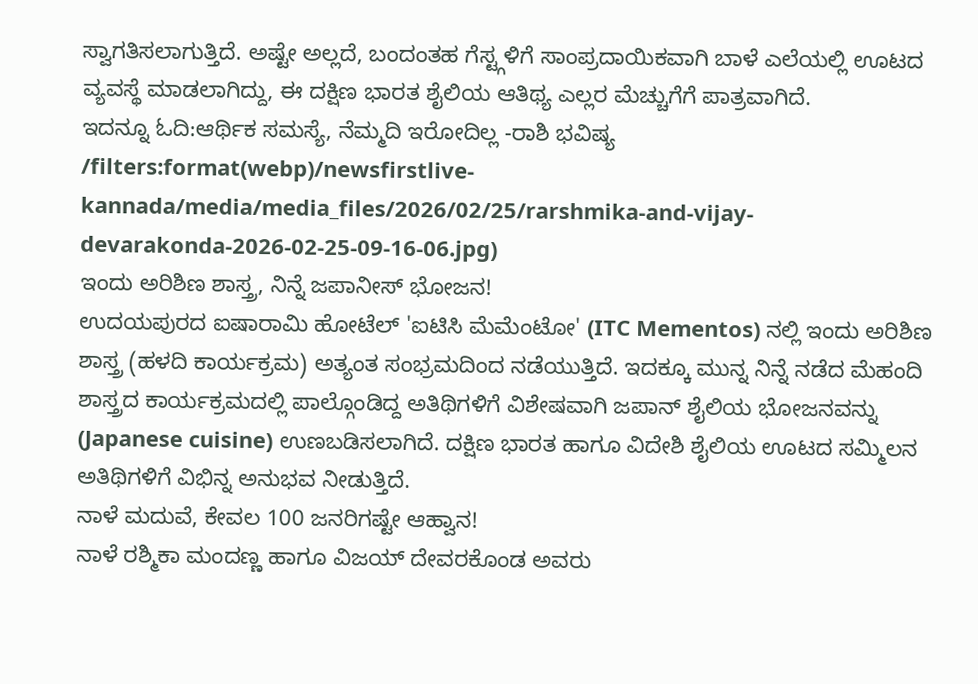ಸ್ವಾಗತಿಸಲಾಗುತ್ತಿದೆ. ಅಷ್ಟೇ ಅಲ್ಲದೆ, ಬಂದಂತಹ ಗೆಸ್ಟ್ಗಳಿಗೆ ಸಾಂಪ್ರದಾಯಿಕವಾಗಿ ಬಾಳೆ ಎಲೆಯಲ್ಲಿ ಊಟದ ವ್ಯವಸ್ಥೆ ಮಾಡಲಾಗಿದ್ದು, ಈ ದಕ್ಷಿಣ ಭಾರತ ಶೈಲಿಯ ಆತಿಥ್ಯ ಎಲ್ಲರ ಮೆಚ್ಚುಗೆಗೆ ಪಾತ್ರವಾಗಿದೆ.
ಇದನ್ನೂ ಓದಿ:ಆರ್ಥಿಕ ಸಮಸ್ಯೆ, ನೆಮ್ಮದಿ ಇರೋದಿಲ್ಲ -ರಾಶಿ ಭವಿಷ್ಯ
/filters:format(webp)/newsfirstlive-kannada/media/media_files/2026/02/25/rarshmika-and-vijay-devarakonda-2026-02-25-09-16-06.jpg)
ಇಂದು ಅರಿಶಿಣ ಶಾಸ್ತ್ರ, ನಿನ್ನೆ ಜಪಾನೀಸ್ ಭೋಜನ!
ಉದಯಪುರದ ಐಷಾರಾಮಿ ಹೋಟೆಲ್ 'ಐಟಿಸಿ ಮೆಮೆಂಟೋ' (ITC Mementos) ನಲ್ಲಿ ಇಂದು ಅರಿಶಿಣ ಶಾಸ್ತ್ರ (ಹಳದಿ ಕಾರ್ಯಕ್ರಮ) ಅತ್ಯಂತ ಸಂಭ್ರಮದಿಂದ ನಡೆಯುತ್ತಿದೆ. ಇದಕ್ಕೂ ಮುನ್ನ ನಿನ್ನೆ ನಡೆದ ಮೆಹಂದಿ ಶಾಸ್ತ್ರದ ಕಾರ್ಯಕ್ರಮದಲ್ಲಿ ಪಾಲ್ಗೊಂಡಿದ್ದ ಅತಿಥಿಗಳಿಗೆ ವಿಶೇಷವಾಗಿ ಜಪಾನ್ ಶೈಲಿಯ ಭೋಜನವನ್ನು (Japanese cuisine) ಉಣಬಡಿಸಲಾಗಿದೆ. ದಕ್ಷಿಣ ಭಾರತ ಹಾಗೂ ವಿದೇಶಿ ಶೈಲಿಯ ಊಟದ ಸಮ್ಮಿಲನ ಅತಿಥಿಗಳಿಗೆ ವಿಭಿನ್ನ ಅನುಭವ ನೀಡುತ್ತಿದೆ.
ನಾಳೆ ಮದುವೆ, ಕೇವಲ 100 ಜನರಿಗಷ್ಟೇ ಆಹ್ವಾನ!
ನಾಳೆ ರಶ್ಮಿಕಾ ಮಂದಣ್ಣ ಹಾಗೂ ವಿಜಯ್ ದೇವರಕೊಂಡ ಅವರು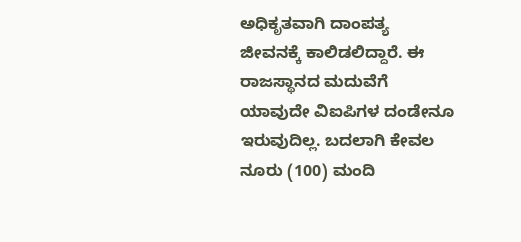ಅಧಿಕೃತವಾಗಿ ದಾಂಪತ್ಯ ಜೀವನಕ್ಕೆ ಕಾಲಿಡಲಿದ್ದಾರೆ. ಈ ರಾಜಸ್ಥಾನದ ಮದುವೆಗೆ ಯಾವುದೇ ವಿಐಪಿಗಳ ದಂಡೇನೂ ಇರುವುದಿಲ್ಲ. ಬದಲಾಗಿ ಕೇವಲ ನೂರು (100) ಮಂದಿ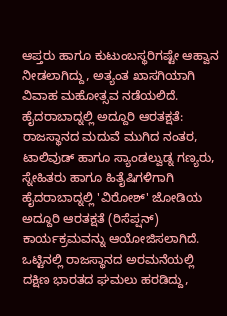ಆಪ್ತರು ಹಾಗೂ ಕುಟುಂಬಸ್ಥರಿಗಷ್ಟೇ ಆಹ್ವಾನ ನೀಡಲಾಗಿದ್ದು, ಅತ್ಯಂತ ಖಾಸಗಿಯಾಗಿ ವಿವಾಹ ಮಹೋತ್ಸವ ನಡೆಯಲಿದೆ.
ಹೈದರಾಬಾದ್ನಲ್ಲಿ ಅದ್ದೂರಿ ಆರತಕ್ಷತೆ:
ರಾಜಸ್ಥಾನದ ಮದುವೆ ಮುಗಿದ ನಂತರ, ಟಾಲಿವುಡ್ ಹಾಗೂ ಸ್ಯಾಂಡಲ್ವುಡ್ನ ಗಣ್ಯರು, ಸ್ನೇಹಿತರು ಹಾಗೂ ಹಿತೈಷಿಗಳಿಗಾಗಿ ಹೈದರಾಬಾದ್ನಲ್ಲಿ 'ವಿರೋಶ್' ಜೋಡಿಯ ಅದ್ದೂರಿ ಆರತಕ್ಷತೆ (ರಿಸೆಪ್ಷನ್) ಕಾರ್ಯಕ್ರಮವನ್ನು ಆಯೋಜಿಸಲಾಗಿದೆ. ಒಟ್ಟಿನಲ್ಲಿ ರಾಜಸ್ಥಾನದ ಅರಮನೆಯಲ್ಲಿ ದಕ್ಷಿಣ ಭಾರತದ ಘಮಲು ಹರಡಿದ್ದು,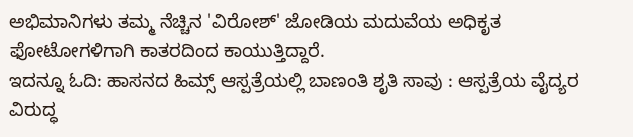ಅಭಿಮಾನಿಗಳು ತಮ್ಮ ನೆಚ್ಚಿನ 'ವಿರೋಶ್' ಜೋಡಿಯ ಮದುವೆಯ ಅಧಿಕೃತ ಫೋಟೋಗಳಿಗಾಗಿ ಕಾತರದಿಂದ ಕಾಯುತ್ತಿದ್ದಾರೆ.
ಇದನ್ನೂ ಓದಿ: ಹಾಸನದ ಹಿಮ್ಸ್ ಆಸ್ಪತ್ರೆಯಲ್ಲಿ ಬಾಣಂತಿ ಶೃತಿ ಸಾವು : ಆಸ್ಪತ್ರೆಯ ವೈದ್ಯರ ವಿರುದ್ಧ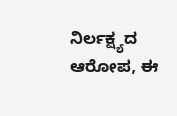ನಿರ್ಲಕ್ಷ್ಯದ ಆರೋಪ, ಈ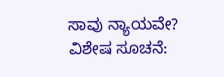ಸಾವು ನ್ಯಾಯವೇ?
ವಿಶೇಷ ಸೂಚನೆ: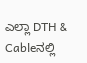ಎಲ್ಲಾ DTH & Cableನಲ್ಲಿ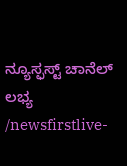ನ್ಯೂಸ್ಫಸ್ಟ್ ಚಾನೆಲ್ ಲಭ್ಯ
/newsfirstlive-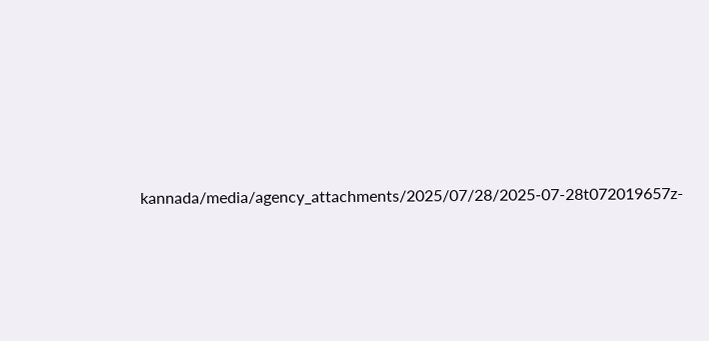kannada/media/agency_attachments/2025/07/28/2025-07-28t072019657z-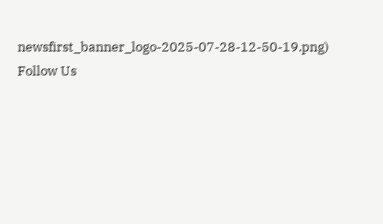newsfirst_banner_logo-2025-07-28-12-50-19.png)
Follow Us